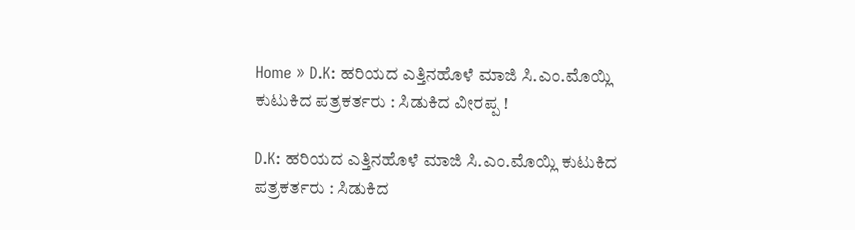Home » D.K: ಹರಿಯದ ಎತ್ತಿನಹೊಳೆ ಮಾಜಿ ಸಿ.ಎಂ.ಮೊಯ್ಲಿ ಕುಟುಕಿದ ಪತ್ರಕರ್ತರು : ಸಿಡುಕಿದ ವೀರಪ್ಪ !

D.K: ಹರಿಯದ ಎತ್ತಿನಹೊಳೆ ಮಾಜಿ ಸಿ.ಎಂ.ಮೊಯ್ಲಿ ಕುಟುಕಿದ ಪತ್ರಕರ್ತರು : ಸಿಡುಕಿದ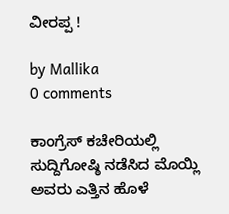ವೀರಪ್ಪ !

by Mallika
0 comments

ಕಾಂಗ್ರೆಸ್‌ ಕಚೇರಿಯಲ್ಲಿ ಸುದ್ದಿಗೋಷ್ಠಿ ನಡೆಸಿದ ಮೊಯ್ಲಿ ಅವರು ಎತ್ತಿನ ಹೊಳೆ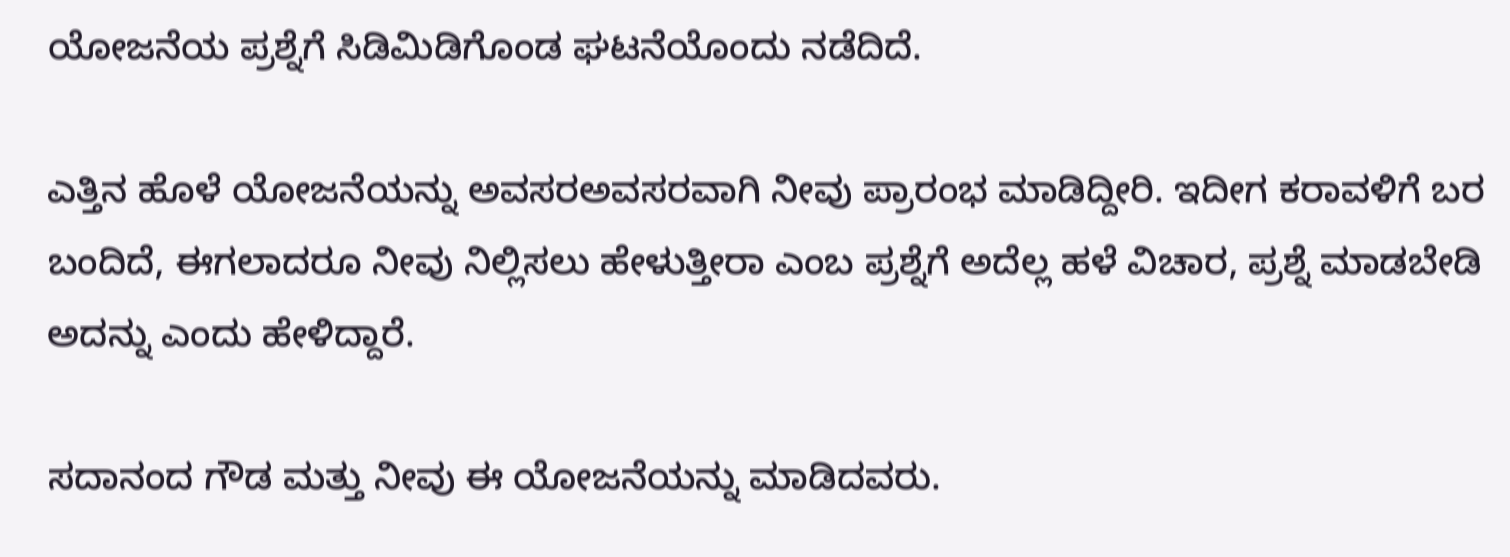ಯೋಜನೆಯ ಪ್ರಶ್ನೆಗೆ ಸಿಡಿಮಿಡಿಗೊಂಡ ಘಟನೆಯೊಂದು ನಡೆದಿದೆ.

ಎತ್ತಿನ ಹೊಳೆ ಯೋಜನೆಯನ್ನು ಅವಸರಅವಸರವಾಗಿ ನೀವು ಪ್ರಾರಂಭ ಮಾಡಿದ್ದೀರಿ. ಇದೀಗ ಕರಾವಳಿಗೆ ಬರ ಬಂದಿದೆ, ಈಗಲಾದರೂ ನೀವು ನಿಲ್ಲಿಸಲು ಹೇಳುತ್ತೀರಾ ಎಂಬ ಪ್ರಶ್ನೆಗೆ ಅದೆಲ್ಲ ಹಳೆ ವಿಚಾರ, ಪ್ರಶ್ನೆ ಮಾಡಬೇಡಿ ಅದನ್ನು ಎಂದು ಹೇಳಿದ್ದಾರೆ.

ಸದಾನಂದ ಗೌಡ ಮತ್ತು ನೀವು ಈ ಯೋಜನೆಯನ್ನು ಮಾಡಿದವರು.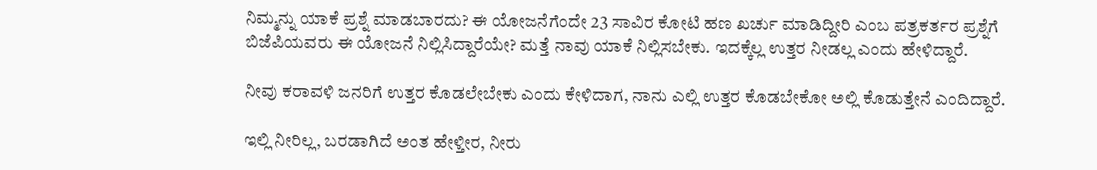ನಿಮ್ಮನ್ನು ಯಾಕೆ ಪ್ರಶ್ನೆ ಮಾಡಬಾರದು? ಈ ಯೋಜನೆಗೆಂದೇ 23 ಸಾವಿರ ಕೋಟಿ ಹಣ ಖರ್ಚು ಮಾಡಿದ್ದೀರಿ ಎಂಬ ಪತ್ರಕರ್ತರ ಪ್ರಶ್ನೆಗೆ ಬಿಜೆಪಿಯವರು ಈ ಯೋಜನೆ ನಿಲ್ಲಿಸಿದ್ದಾರೆಯೇ? ಮತ್ತೆ ನಾವು ಯಾಕೆ ನಿಲ್ಲಿಸಬೇಕು. ಇದಕ್ಕೆಲ್ಲ ಉತ್ತರ ನೀಡಲ್ಲ ಎಂದು ಹೇಳಿದ್ದಾರೆ.

ನೀವು ಕರಾವಳಿ ಜನರಿಗೆ ಉತ್ತರ ಕೊಡಲೇಬೇಕು ಎಂದು ಕೇಳಿದಾಗ, ನಾನು ಎಲ್ಲಿ ಉತ್ತರ ಕೊಡಬೇಕೋ ಅಲ್ಲಿ ಕೊಡುತ್ತೇನೆ ಎಂದಿದ್ದಾರೆ.

ಇಲ್ಲಿ ನೀರಿಲ್ಲ, ಬರಡಾಗಿದೆ ಅಂತ ಹೇಳ್ತೀರ, ನೀರು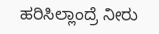ಹರಿಸಿಲ್ಲಾಂದ್ರೆ ನೀರು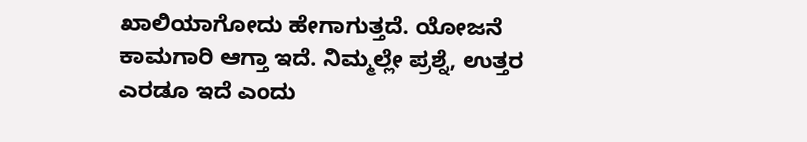ಖಾಲಿಯಾಗೋದು ಹೇಗಾಗುತ್ತದೆ. ಯೋಜನೆ ಕಾಮಗಾರಿ ಆಗ್ತಾ ಇದೆ. ನಿಮ್ಮಲ್ಲೇ ಪ್ರಶ್ನೆ, ಉತ್ತರ ಎರಡೂ ಇದೆ ಎಂದು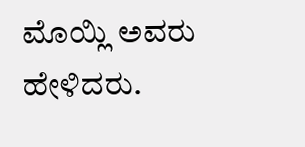ಮೊಯ್ಲಿ ಅವರು ಹೇಳಿದರು.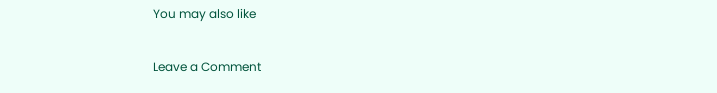You may also like

Leave a Comment